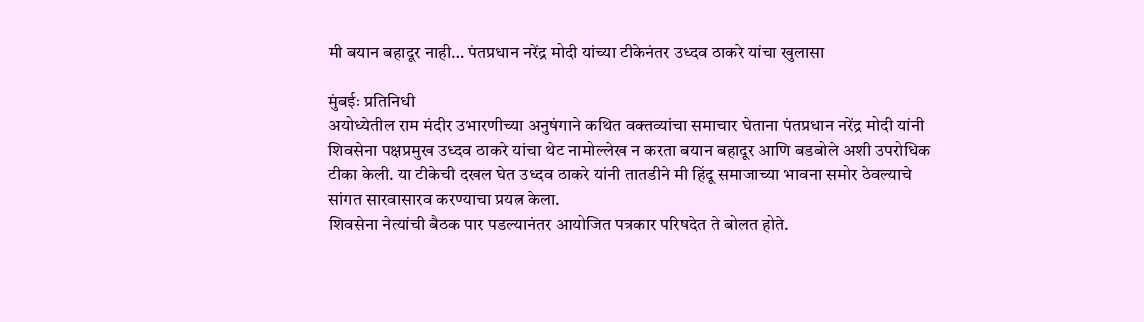मी बयान बहादूर नाही… पंतप्रधान नरेंद्र मोदी यांच्या टीकेनंतर उध्दव ठाकरे यांचा खुलासा

मुंबईः प्रतिनिधी
अयोध्येतील राम मंदीर उभारणीच्या अनुषंगाने कथित वक्तव्यांचा समाचार घेताना पंतप्रधान नरेंद्र मोदी यांनी शिवसेना पक्षप्रमुख उध्दव ठाकरे यांचा थेट नामोल्लेख न करता बयान बहादूर आणि बडबोले अशी उपरोधिक टीका केली. या टीकेची दखल घेत उध्दव ठाकरे यांनी तातडीने मी हिंदू समाजाच्या भावना समोर ठेवल्याचे सांगत सारवासारव करण्याचा प्रयत्न केला.
शिवसेना नेत्यांची बैठक पार पडल्यानंतर आयोजित पत्रकार परिषदेत ते बोलत होते.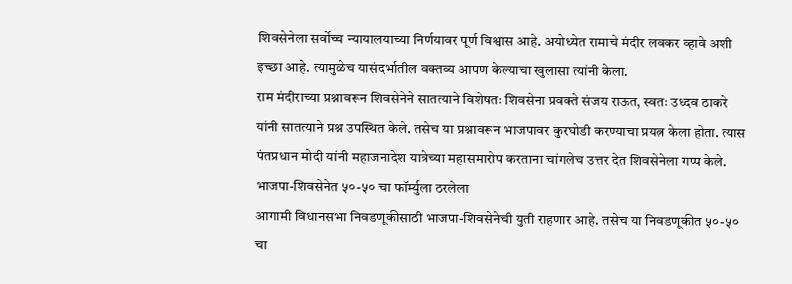शिवसेनेला सर्वोच्च न्यायालयाच्या निर्णयावर पूर्ण विश्वास आहे. अयोध्येत रामाचे मंदीर लवकर व्हावे अशी इच्छा आहे. त्यामुळेच यासंदर्भातील वक्तव्य आपण केल्याचा खुलासा त्यांनी केला.
राम मंदीराच्या प्रश्नावरून शिवसेनेने सातत्याने विशेषतः शिवसेना प्रवक्ते संजय राऊत, स्वतः उध्दव ठाकरे यांनी सातत्याने प्रश्न उपस्थित केले. तसेच या प्रश्नावरून भाजपावर कुरघोडी करण्याचा प्रयत्न केला होता. त्यास पंतप्रधान मोदी यांनी महाजनादेश यात्रेच्या महासमारोप करताना चांगलेच उत्तर देत शिवसेनेला गप्प केले.
भाजपा-शिवसेनेत ५०-५० चा फॉर्म्युला ठरलेला
आगामी विधानसभा निवडणूकीसाठी भाजपा-शिवसेनेची युती राहणार आहे. तसेच या निवडणूकीत ५०-५० चा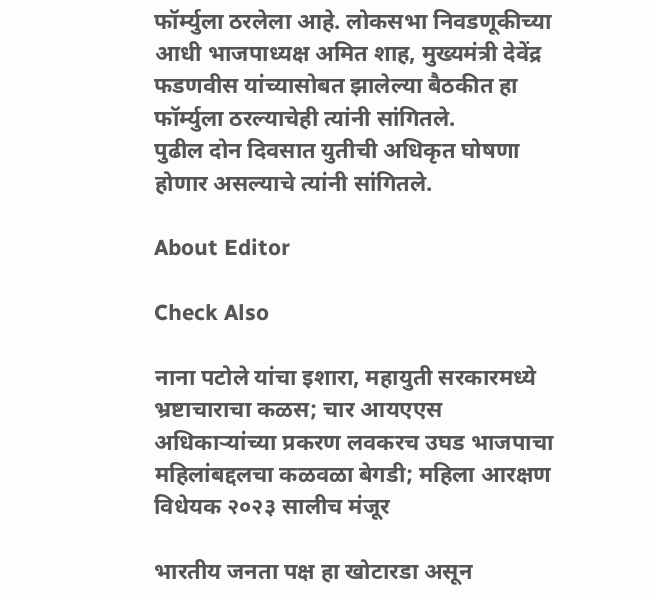फॉर्म्युला ठरलेला आहे. लोकसभा निवडणूकीच्या आधी भाजपाध्यक्ष अमित शाह, मुख्यमंत्री देवेंद्र फडणवीस यांच्यासोबत झालेल्या बैठकीत हा फॉर्म्युला ठरल्याचेही त्यांनी सांगितले.
पुढील दोन दिवसात युतीची अधिकृत घोषणा होणार असल्याचे त्यांनी सांगितले.

About Editor

Check Also

नाना पटोले यांचा इशारा, महायुती सरकारमध्ये भ्रष्टाचाराचा कळस; चार आयएएस अधिकाऱ्यांच्या प्रकरण लवकरच उघड भाजपाचा महिलांबद्दलचा कळवळा बेगडी; महिला आरक्षण विधेयक २०२३ सालीच मंजूर

भारतीय जनता पक्ष हा खोटारडा असून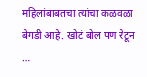महिलांबाबतचा त्यांचा कळवळा बेगडी आहे. खोटं बोल पण रेटून …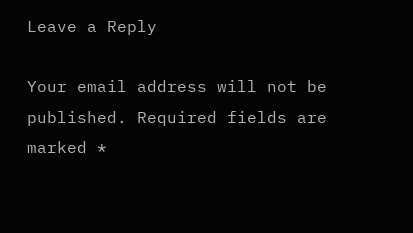Leave a Reply

Your email address will not be published. Required fields are marked *